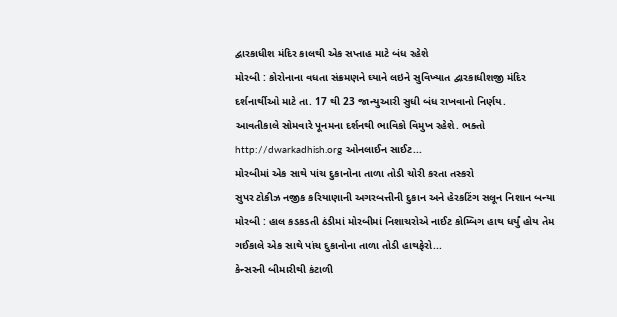દ્વારકાધીશ મંદિર કાલથી એક સપ્તાહ માટે બંધ રહેશે
મોરબી : કોરોનાના વધતા સંક્રમણને ઘ્યાને લઇને સુવિખ્યાત દ્વારકાધીશજી મંદિર દર્શનાર્થીઓ માટે તા. 17 થી 23 જાન્યુઆરી સુધી બંધ રાખવાનો નિર્ણય.
આવતીકાલે સોમવારે પૂનમના દર્શનથી ભાવિકો વિમુખ રહેશે. ભક્તો http://dwarkadhish.org ઓનલાઈન સાઈટ...
મોરબીમાં એક સાથે પાંચ દુકાનોના તાળા તોડી ચોરી કરતા તસ્કરો
સુપર ટોકીઝ નજીક કરિયાણાની અગરબત્તીની દુકાન અને હેરકટિંગ સલૂન નિશાન બન્યા
મોરબી : હાલ કડકડતી ઠંડીમાં મોરબીમાં નિશાચરોએ નાઈટ કોમ્બિગ હાથ ધર્યું હોય તેમ ગઈકાલે એક સાથે પાંચ દુકાનોના તાળા તોડી હાથફેરો...
કેન્સરની બીમારીથી કંટાળી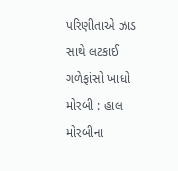પરિણીતાએ ઝાડ સાથે લટકાઈ ગળેફાંસો ખાધો
મોરબી : હાલ મોરબીના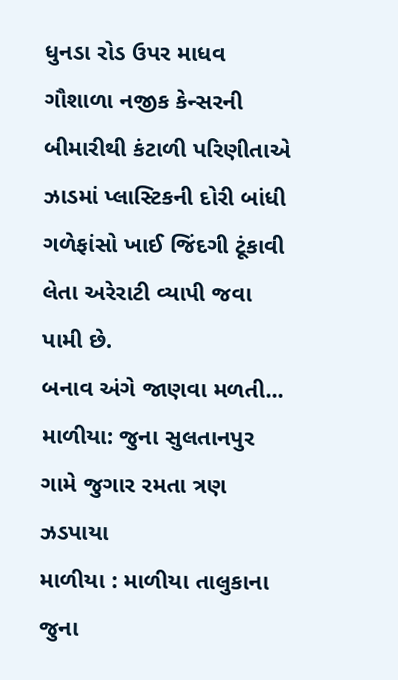ધુનડા રોડ ઉપર માધવ ગૌશાળા નજીક કેન્સરની બીમારીથી કંટાળી પરિણીતાએ ઝાડમાં પ્લાસ્ટિકની દોરી બાંધી ગળેફાંસો ખાઈ જિંદગી ટૂંકાવી લેતા અરેરાટી વ્યાપી જવા પામી છે.
બનાવ અંગે જાણવા મળતી...
માળીયા: જુના સુલતાનપુર ગામે જુગાર રમતા ત્રણ ઝડપાયા
માળીયા : માળીયા તાલુકાના જુના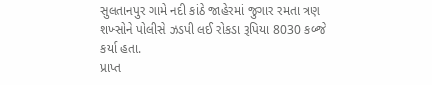સુલતાનપુર ગામે નદી કાંઠે જાહેરમાં જુગાર રમતા ત્રણ શખ્સોને પોલીસે ઝડપી લઈ રોકડા રૂપિયા 8030 કબ્જે કર્યા હતા.
પ્રાપ્ત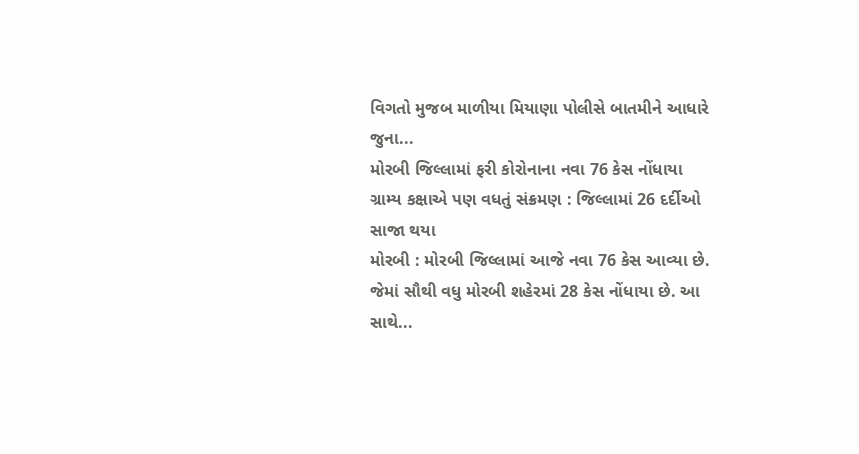વિગતો મુજબ માળીયા મિયાણા પોલીસે બાતમીને આધારે જુના...
મોરબી જિલ્લામાં ફરી કોરોનાના નવા 76 કેસ નોંધાયા
ગ્રામ્ય કક્ષાએ પણ વધતું સંક્રમણ : જિલ્લામાં 26 દર્દીઓ સાજા થયા
મોરબી : મોરબી જિલ્લામાં આજે નવા 76 કેસ આવ્યા છે. જેમાં સૌથી વધુ મોરબી શહેરમાં 28 કેસ નોંધાયા છે. આ સાથે...